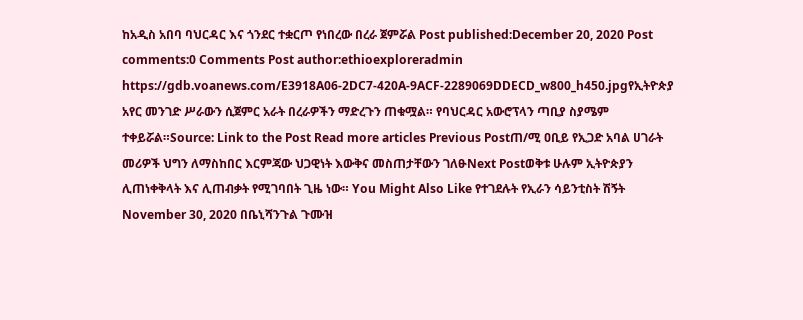ከአዲስ አበባ ባህርዳር እና ጎንደር ተቋርጦ የነበረው በረራ ጀምሯል Post published:December 20, 2020 Post comments:0 Comments Post author:ethioexploreradmin https://gdb.voanews.com/E3918A06-2DC7-420A-9ACF-2289069DDECD_w800_h450.jpgየኢትዮጵያ አየር መንገድ ሥራውን ሲጀምር አራት በረራዎችን ማድረጉን ጠቁሟል። የባህርዳር አውሮፕላን ጣቢያ ስያሜም ተቀይሯል።Source: Link to the Post Read more articles Previous Postጠ/ሚ ዐቢይ የኢጋድ አባል ሀገራት መሪዎች ህግን ለማስከበር እርምጃው ህጋዊነት እውቅና መስጠታቸውን ገለፁNext Postወቅቱ ሁሉም ኢትዮጵያን ሊጠነቀቅላት እና ሊጠብቃት የሚገባበት ጊዜ ነው። You Might Also Like የተገደሉት የኢራን ሳይንቲስት ሽኝት November 30, 2020 በቤኒሻንጉል ጉሙዝ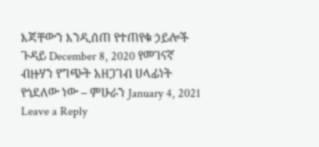እጃቸውን እንዲሰጠ የተጠየቁ ኃይሎች ጉዳይ December 8, 2020 የመገናኛ ብዙሃን የግጭት አዘጋገብ ሀላፊነት የጎደለው ነው – ምሁራን January 4, 2021 Leave a Reply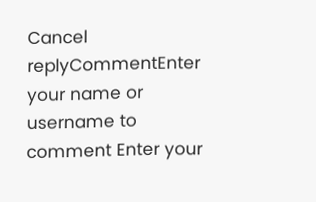Cancel replyCommentEnter your name or username to comment Enter your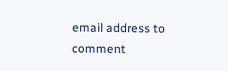email address to comment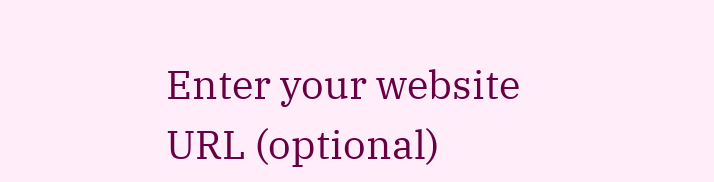Enter your website URL (optional)